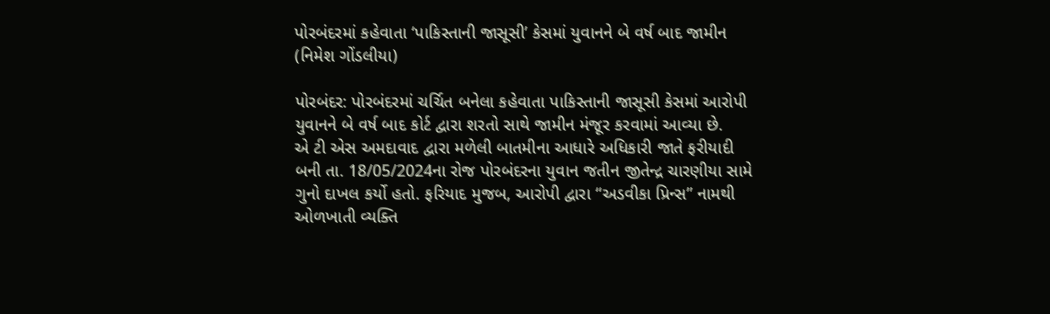પોરબંદરમાં કહેવાતા ‘પાકિસ્તાની જાસૂસી’ કેસમાં યુવાનને બે વર્ષ બાદ જામીન
(નિમેશ ગોંડલીયા)

પોરબંદર: પોરબંદરમાં ચર્ચિત બનેલા કહેવાતા પાકિસ્તાની જાસૂસી કેસમાં આરોપી યુવાનને બે વર્ષ બાદ કોર્ટ દ્વારા શરતો સાથે જામીન મંજૂર કરવામાં આવ્યા છે.
એ ટી એસ અમદાવાદ દ્વારા મળેલી બાતમીના આધારે અધિકારી જાતે ફરીયાદી બની તા. 18/05/2024ના રોજ પોરબંદરના યુવાન જતીન જીતેન્દ્ર ચારણીયા સામે ગુનો દાખલ કર્યો હતો. ફરિયાદ મુજબ, આરોપી દ્વારા “અડવીકા પ્રિન્સ” નામથી ઓળખાતી વ્યક્તિ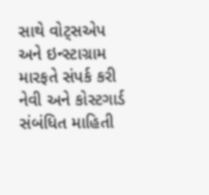સાથે વોટ્સએપ અને ઇન્સ્ટાગ્રામ મારફતે સંપર્ક કરી નેવી અને કોસ્ટગાર્ડ સંબંધિત માહિતી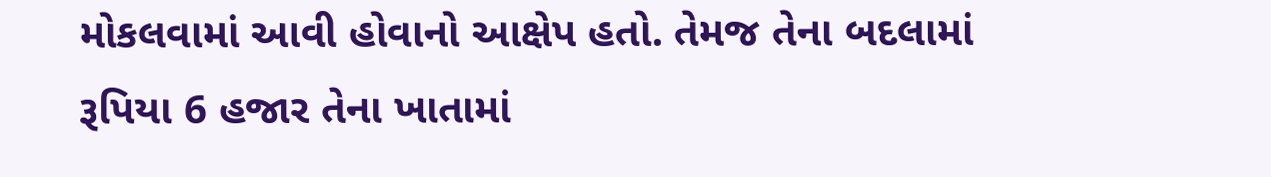મોકલવામાં આવી હોવાનો આક્ષેપ હતો. તેમજ તેના બદલામાં રૂપિયા 6 હજાર તેના ખાતામાં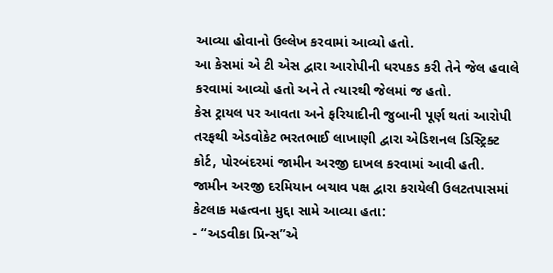આવ્યા હોવાનો ઉલ્લેખ કરવામાં આવ્યો હતો.
આ કેસમાં એ ટી એસ દ્વારા આરોપીની ધરપકડ કરી તેને જેલ હવાલે કરવામાં આવ્યો હતો અને તે ત્યારથી જેલમાં જ હતો.
કેસ ટ્રાયલ પર આવતા અને ફરિયાદીની જુબાની પૂર્ણ થતાં આરોપી તરફથી એડવોકેટ ભરતભાઈ લાખાણી દ્વારા એડિશનલ ડિસ્ટ્રિક્ટ કોર્ટ, પોરબંદરમાં જામીન અરજી દાખલ કરવામાં આવી હતી.
જામીન અરજી દરમિયાન બચાવ પક્ષ દ્વારા કરાયેલી ઉલટતપાસમાં કેટલાક મહત્વના મુદ્દા સામે આવ્યા હતા:
- “અડવીકા પ્રિન્સ”એ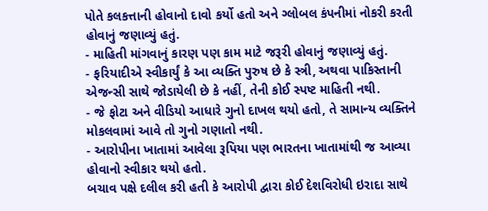પોતે કલકત્તાની હોવાનો દાવો કર્યો હતો અને ગ્લોબલ કંપનીમાં નોકરી કરતી હોવાનું જણાવ્યું હતું.
- માહિતી માંગવાનું કારણ પણ કામ માટે જરૂરી હોવાનું જણાવ્યું હતું.
- ફરિયાદીએ સ્વીકાર્યું કે આ વ્યક્તિ પુરુષ છે કે સ્ત્રી, અથવા પાકિસ્તાની એજન્સી સાથે જોડાયેલી છે કે નહીં, તેની કોઈ સ્પષ્ટ માહિતી નથી.
- જે ફોટા અને વીડિયો આધારે ગુનો દાખલ થયો હતો, તે સામાન્ય વ્યક્તિને મોકલવામાં આવે તો ગુનો ગણાતો નથી.
- આરોપીના ખાતામાં આવેલા રૂપિયા પણ ભારતના ખાતામાંથી જ આવ્યા હોવાનો સ્વીકાર થયો હતો.
બચાવ પક્ષે દલીલ કરી હતી કે આરોપી દ્વારા કોઈ દેશવિરોધી ઇરાદા સાથે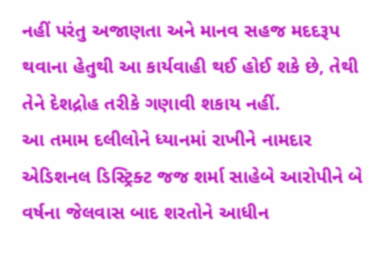નહીં પરંતુ અજાણતા અને માનવ સહજ મદદરૂપ થવાના હેતુથી આ કાર્યવાહી થઈ હોઈ શકે છે, તેથી તેને દેશદ્રોહ તરીકે ગણાવી શકાય નહીં.
આ તમામ દલીલોને ધ્યાનમાં રાખીને નામદાર એડિશનલ ડિસ્ટ્રિક્ટ જજ શર્મા સાહેબે આરોપીને બે વર્ષના જેલવાસ બાદ શરતોને આધીન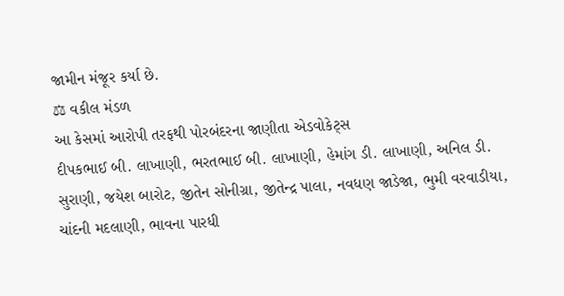જામીન મંજૂર કર્યા છે.
⚖ વકીલ મંડળ
આ કેસમાં આરોપી તરફથી પોરબંદરના જાણીતા એડવોકેટ્સ
દીપકભાઈ બી. લાખાણી, ભરતભાઈ બી. લાખાણી, હેમાંગ ડી. લાખાણી, અનિલ ડી. સુરાણી, જયેશ બારોટ, જીતેન સોનીગ્રા, જીતેન્દ્ર પાલા, નવધણ જાડેજા, ભુમી વરવાડીયા, ચાંદની મદલાણી, ભાવના પારધી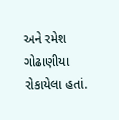અને રમેશ ગોઢાણીયા રોકાયેલા હતાં.